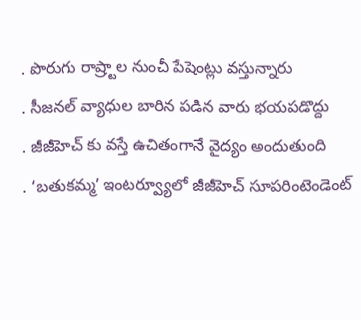. పొరుగు రాష్ర్టాల నుంచీ పేషెంట్లు వస్తున్నారు
. సీజనల్ వ్యాధుల బారిన పడిన వారు భయపడొద్దు
. జీజీహెచ్ కు వస్తే ఉచితంగానే వైద్యం అందుతుంది
. ‘బతుకమ్మ’ ఇంటర్వ్యూలో జీజీహెచ్ సూపరింటెండెంట్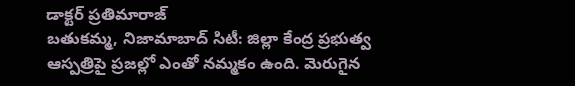డాక్టర్ ప్రతిమారాజ్
బతుకమ్మ, నిజామాబాద్ సిటీ: జిల్లా కేంద్ర ప్రభుత్వ ఆస్పత్రిపై ప్రజల్లో ఎంతో నమ్మకం ఉంది. మెరుగైన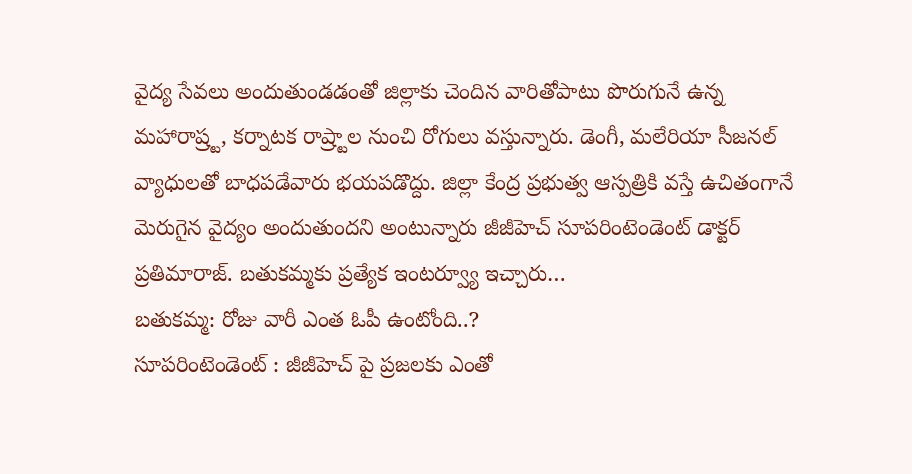వైద్య సేవలు అందుతుండడంతో జిల్లాకు చెందిన వారితోపాటు పొరుగునే ఉన్న మహారాష్ర్ట, కర్నాటక రాష్ర్టాల నుంచి రోగులు వస్తున్నారు. డెంగీ, మలేరియా సీజనల్ వ్యాధులతో బాధపడేవారు భయపడొద్దు. జిల్లా కేంద్ర ప్రభుత్వ ఆస్పత్రికి వస్తే ఉచితంగానే మెరుగైన వైద్యం అందుతుందని అంటున్నారు జీజీహెచ్ సూపరింటెండెంట్ డాక్టర్ ప్రతిమారాజ్. బతుకమ్మకు ప్రత్యేక ఇంటర్వ్యూ ఇచ్చారు…
బతుకమ్మ: రోజు వారీ ఎంత ఓపీ ఉంటోంది..?
సూపరింటెండెంట్ : జీజీహెచ్ పై ప్రజలకు ఎంతో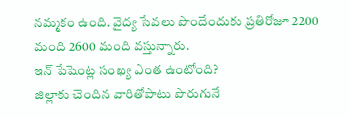నమ్మకం ఉంది. వైద్య సేవలు పొందేందుకు ప్రతిరోజూ 2200 మంది 2600 మంది వస్తున్నారు.
ఇన్ పేషెంట్ల సంఖ్య ఎంత ఉంటోంది?
జిల్లాకు చెందిన వారితోపాటు పొరుగునే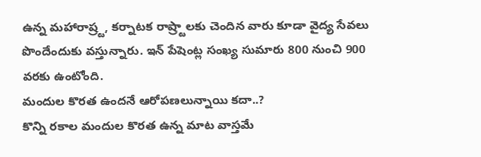ఉన్న మహారాష్ర్ట, కర్నాటక రాష్ర్టాలకు చెందిన వారు కూడా వైద్య సేవలు పొందేందుకు వస్తున్నారు. ఇన్ పేషెంట్ల సంఖ్య సుమారు 800 నుంచి 900 వరకు ఉంటోంది.
మందుల కొరత ఉందనే ఆరోపణలున్నాయి కదా..?
కొన్ని రకాల మందుల కొరత ఉన్న మాట వాస్తమే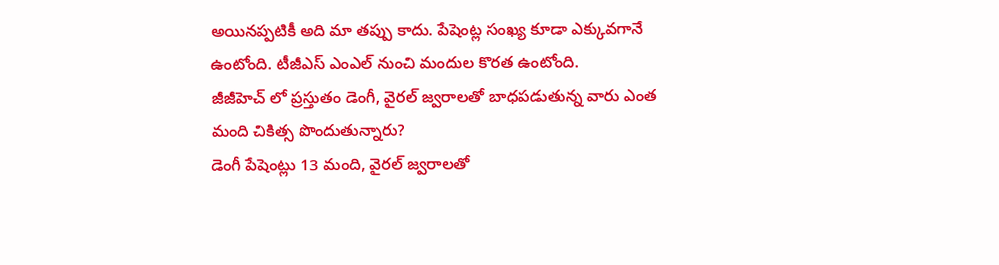అయినప్పటికీ అది మా తప్పు కాదు. పేషెంట్ల సంఖ్య కూడా ఎక్కువగానే ఉంటోంది. టీజీఎస్ ఎంఎల్ నుంచి మందుల కొరత ఉంటోంది.
జీజీహెచ్ లో ప్రస్తుతం డెంగీ, వైరల్ జ్వరాలతో బాధపడుతున్న వారు ఎంత మంది చికిత్స పొందుతున్నారు?
డెంగీ పేషెంట్లు 13 మంది, వైరల్ జ్వరాలతో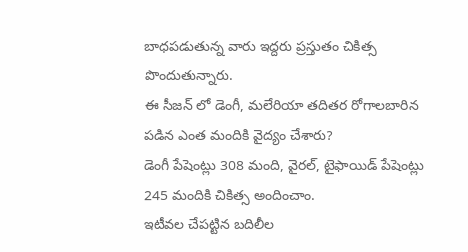బాధపడుతున్న వారు ఇద్దరు ప్రస్తుతం చికిత్స పొందుతున్నారు.
ఈ సీజన్ లో డెంగీ, మలేరియా తదితర రోగాలబారిన పడిన ఎంత మందికి వైద్యం చేశారు?
డెంగీ పేషెంట్లు 308 మంది, వైరల్, టైఫాయిడ్ పేషెంట్లు 245 మందికి చికిత్స అందించాం.
ఇటీవల చేపట్టిన బదిలీల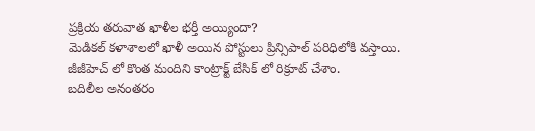ప్రక్రియ తరువాత ఖాళీల భర్తీ అయ్యిందా?
మెడికల్ కళాశాలలో ఖాళీ అయిన పోస్టులు ప్రిన్సిపాల్ పరిధిలోకి వస్తాయి. జీజీహెచ్ లో కొంత మందిని కాంట్రాక్ట్ బేసిక్ లో రిక్రూట్ చేశాం.
బదిలీల అనంతరం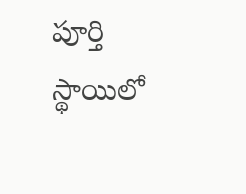పూర్తి స్థాయిలో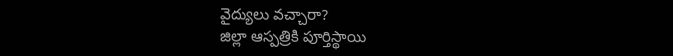వైద్యులు వచ్చారా?
జిల్లా ఆస్పత్రికి పూర్తిస్థాయి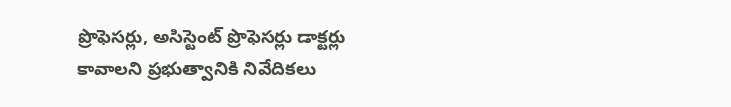ప్రొఫెసర్లు, అసిస్టెంట్ ప్రొఫెసర్లు డాక్టర్లు కావాలని ప్రభుత్వానికి నివేదికలు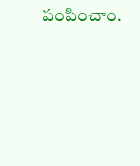పంపించాం.